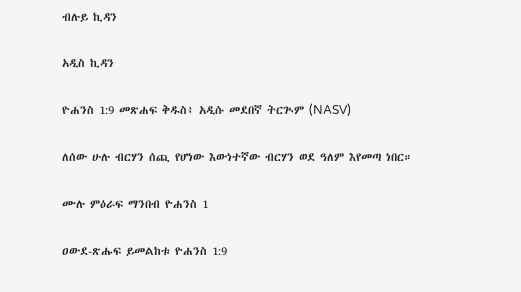ብሉይ ኪዳን

አዲስ ኪዳን

ዮሐንስ 1:9 መጽሐፍ ቅዱስ፥ አዲሱ መደበኛ ትርጒም (NASV)

ለሰው ሁሉ ብርሃን ሰጪ የሆነው እውነተኛው ብርሃን ወደ ዓለም እየመጣ ነበር።

ሙሉ ምዕራፍ ማንበብ ዮሐንስ 1

ዐውደ-ጽሑፍ ይመልከቱ ዮሐንስ 1:9